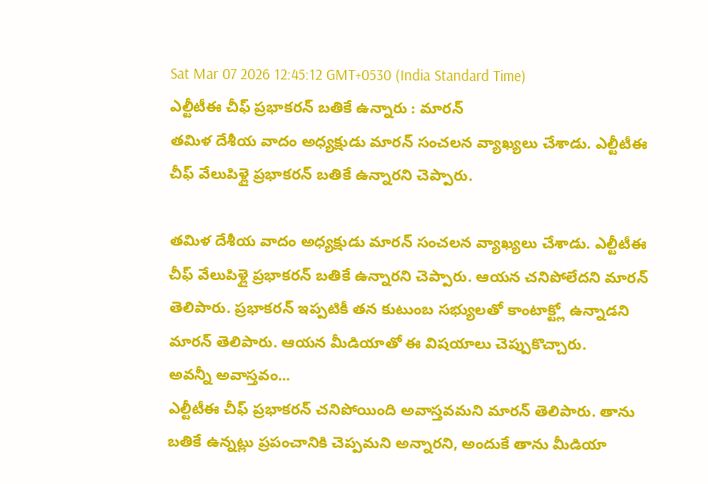Sat Mar 07 2026 12:45:12 GMT+0530 (India Standard Time)
ఎల్టీటీఈ చీఫ్ ప్రభాకరన్ బతికే ఉన్నారు : మారన్
తమిళ దేశీయ వాదం అధ్యక్షుడు మారన్ సంచలన వ్యాఖ్యలు చేశాడు. ఎల్టీటీఈ చీఫ్ వేలుపిళ్లై ప్రభాకరన్ బతికే ఉన్నారని చెప్పారు.

తమిళ దేశీయ వాదం అధ్యక్షుడు మారన్ సంచలన వ్యాఖ్యలు చేశాడు. ఎల్టీటీఈ చీఫ్ వేలుపిళ్లై ప్రభాకరన్ బతికే ఉన్నారని చెప్పారు. ఆయన చనిపోలేదని మారన్ తెలిపారు. ప్రభాకరన్ ఇప్పటికీ తన కుటుంబ సభ్యులతో కాంటాక్ట్లో ఉన్నాడని మారన్ తెలిపారు. ఆయన మీడియాతో ఈ విషయాలు చెప్పుకొచ్చారు.
అవన్నీ అవాస్తవం...
ఎల్టీటీఈ చీఫ్ ప్రభాకరన్ చనిపోయింది అవాస్తవమని మారన్ తెలిపారు. తాను బతికే ఉన్నట్లు ప్రపంచానికి చెప్పమని అన్నారని, అందుకే తాను మీడియా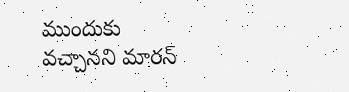ముందుకు వచ్చానని మారన్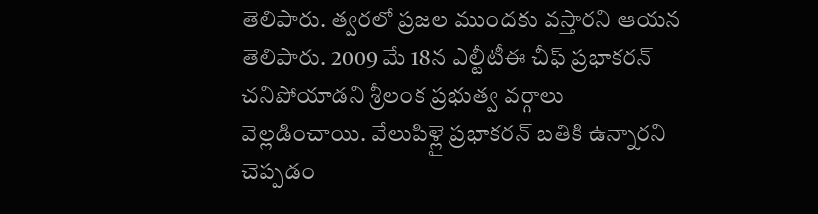తెలిపారు. త్వరలో ప్రజల ముందకు వస్తారని ఆయన తెలిపారు. 2009 మే 18న ఎల్టీటీఈ చీఫ్ ప్రభాకరన్ చనిపోయాడని శ్రీలంక ప్రభుత్వ వర్గాలు వెల్లడించాయి. వేలుపిళ్లై ప్రభాకరన్ బతికి ఉన్నారని చెప్పడం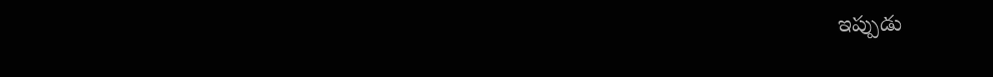ఇప్పుడు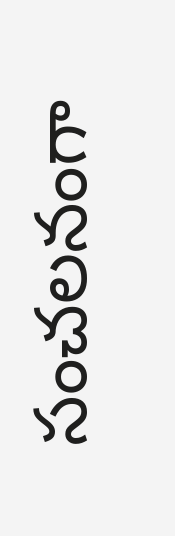సంచలనంగా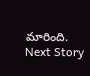మారింది.
Next Story